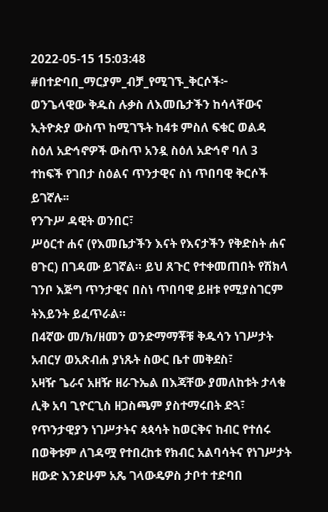2022-05-15 15:03:48
#በተድባበ_ማርያም_ብቻ_የሚገኙ_ቅርሶች፦
ወንጌላዊው ቅዱስ ሉቃስ ለእመቤታችን ከሳላቸውና ኢትዮጵያ ውስጥ ከሚገኙት ከ4ቱ ምስለ ፍቁር ወልዳ ስዕለ አድኅኖዎች ውስጥ አንዷ ስዕለ አድኅኖ ባለ 3 ተከፍች የገበታ ስዕልና ጥንታዊና ስነ ጥበባዊ ቅርሶች ይገኛሉ፡፡
የንጉሥ ዳዊት ወንበር፣
ሥዕርተ ሐና (የእመቤታችን እናት የእናታችን የቅድስት ሐና ፀጉር) በገዳሙ ይገኛል። ይህ ጸጉር የተቀመጠበት የሽክላ ገንቦ እጅግ ጥንታዊና በስነ ጥበባዊ ይዘቱ የሚያስገርም ትእይንት ይፈጥራል።
በ4ኛው መ/ክ/ዘመን ወንድማማቾቹ ቅዱሳን ነገሥታት አብርሃ ወአጽብሐ ያነጹት ስውር ቤተ መቅደስ፣
አዛዥ ጌራና አዘዥ ዘራጉኤል በእጃቸው ያመለከቱት ታላቁ ሊቅ አባ ጊዮርጊስ ዘጋስጫም ያስተማሩበት ድጓ፣
የጥንታዊያን ነገሥታትና ጳጳሳት ከወርቅና ከብር የተሰሩ በወቅቱም ለገዳሟ የተበረከቱ የክብር አልባሳትና የነገሥታት ዘውድ እንድሁም አጼ ገላውዴዎስ ታቦተ ተድባበ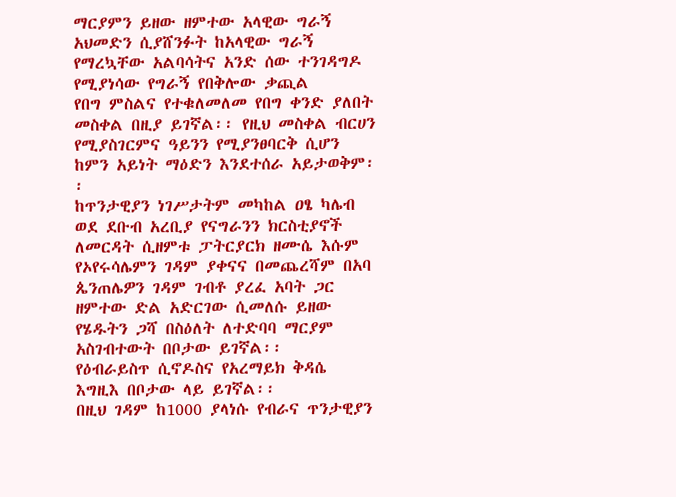ማርያምን ይዘው ዘምተው አላዊው ግራኝ አህመድን ሲያሸንፉት ከአላዊው ግራኝ የማረኳቸው አልባሳትና አንድ ሰው ተንገዳግዶ የሚያነሳው የግራኝ የበቅሎው ቃጪል
የበግ ምስልና የተቁለመለመ የበግ ቀንድ ያለበት መስቀል በዚያ ይገኛል፡፡ የዚህ መስቀል ብርሀን የሚያስገርምና ዓይንን የሚያንፀባርቅ ሲሆን ከምን አይነት ማዕድን እንደተሰራ አይታወቅም፡፡
ከጥንታዊያን ነገሥታትም መካከል ዐፄ ካሌብ ወደ ደቡብ አረቢያ የናግራንን ክርስቲያኖች ለመርዳት ሲዘምቱ ፓትርያርክ ዘሙሴ እሱም የኦየሩሳሌምን ገዳም ያቀናና በመጨረሻም በአባ ጴንጠሌዎን ገዳም ገብቶ ያረፈ አባት ጋር ዘምተው ድል አድርገው ሲመለሱ ይዘው የሄዱትን ጋሻ በስዕለት ለተድባባ ማርያም አስገብተውት በቦታው ይገኛል፡፡
የዕብራይስጥ ሲኖዶስና የአረማይክ ቅዳሴ እግዚእ በቦታው ላይ ይገኛል፡፡
በዚህ ገዳም ከ1000 ያላነሱ የብራና ጥንታዊያን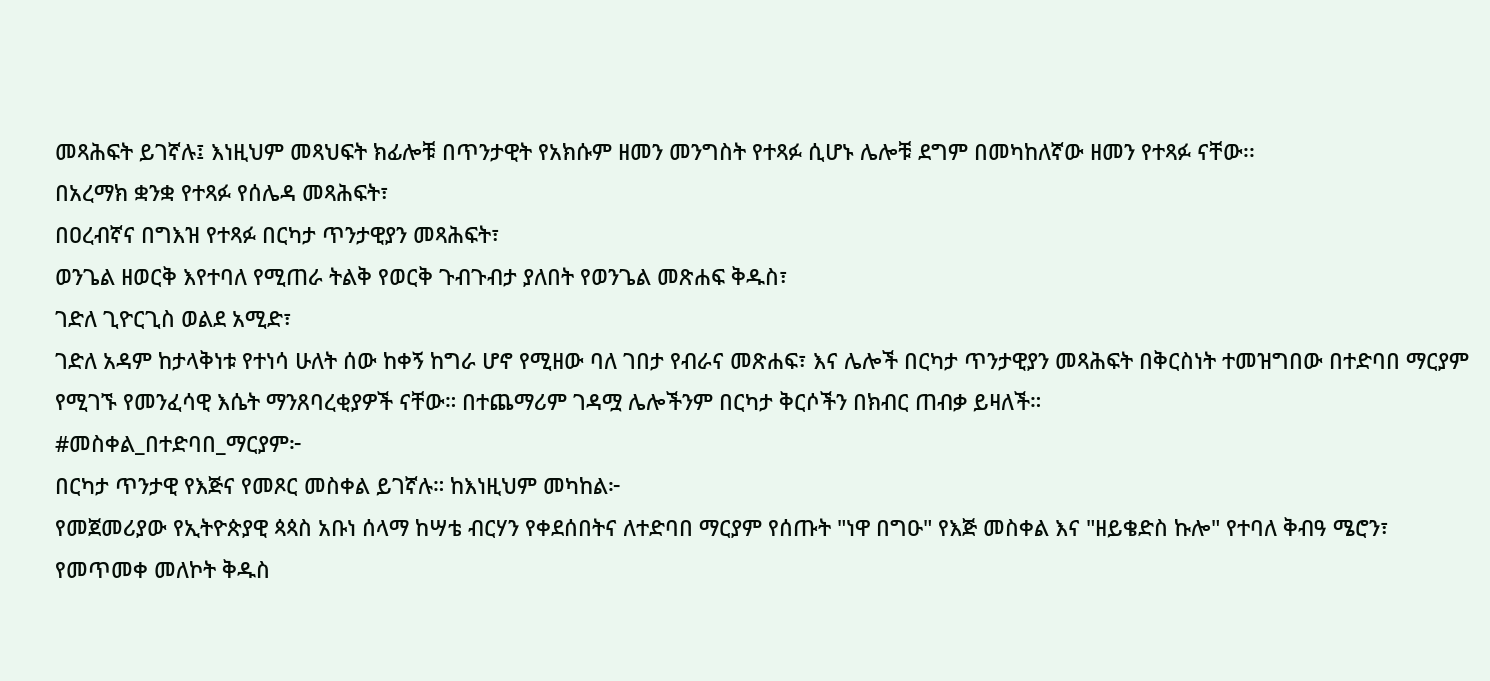መጻሕፍት ይገኛሉ፤ እነዚህም መጻህፍት ክፊሎቹ በጥንታዊት የአክሱም ዘመን መንግስት የተጻፉ ሲሆኑ ሌሎቹ ደግም በመካከለኛው ዘመን የተጻፉ ናቸው፡፡
በአረማክ ቋንቋ የተጻፉ የሰሌዳ መጻሕፍት፣
በዐረብኛና በግእዝ የተጻፉ በርካታ ጥንታዊያን መጻሕፍት፣
ወንጌል ዘወርቅ እየተባለ የሚጠራ ትልቅ የወርቅ ጉብጉብታ ያለበት የወንጌል መጽሐፍ ቅዱስ፣
ገድለ ጊዮርጊስ ወልደ አሚድ፣
ገድለ አዳም ከታላቅነቱ የተነሳ ሁለት ሰው ከቀኝ ከግራ ሆኖ የሚዘው ባለ ገበታ የብራና መጽሐፍ፣ እና ሌሎች በርካታ ጥንታዊያን መጻሕፍት በቅርስነት ተመዝግበው በተድባበ ማርያም የሚገኙ የመንፈሳዊ እሴት ማንጸባረቂያዎች ናቸው። በተጨማሪም ገዳሟ ሌሎችንም በርካታ ቅርሶችን በክብር ጠብቃ ይዛለች።
#መስቀል_በተድባበ_ማርያም፦
በርካታ ጥንታዊ የእጅና የመጾር መስቀል ይገኛሉ። ከእነዚህም መካከል፦
የመጀመሪያው የኢትዮጵያዊ ጳጳስ አቡነ ሰላማ ከሣቴ ብርሃን የቀደሰበትና ለተድባበ ማርያም የሰጡት "ነዋ በግዑ" የእጅ መስቀል እና "ዘይቄድስ ኩሎ" የተባለ ቅብዓ ሜሮን፣
የመጥመቀ መለኮት ቅዱስ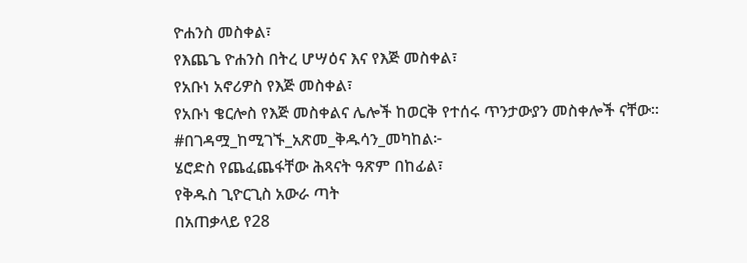ዮሐንስ መስቀል፣
የእጨጌ ዮሐንስ በትረ ሆሣዕና እና የእጅ መስቀል፣
የአቡነ አኖሪዎስ የእጅ መስቀል፣
የአቡነ ቄርሎስ የእጅ መስቀልና ሌሎች ከወርቅ የተሰሩ ጥንታውያን መስቀሎች ናቸው፡፡
#በገዳሟ_ከሚገኙ_አጽመ_ቅዱሳን_መካከል፦
ሄሮድስ የጨፈጨፋቸው ሕጻናት ዓጽም በከፊል፣
የቅዱስ ጊዮርጊስ አውራ ጣት
በአጠቃላይ የ28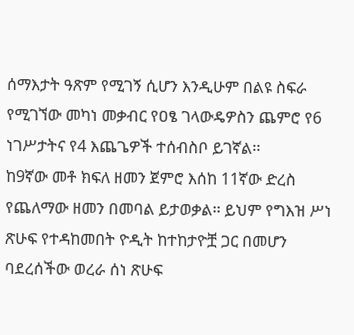ሰማእታት ዓጽም የሚገኝ ሲሆን እንዲሁም በልዩ ስፍራ የሚገኘው መካነ መቃብር የዐፄ ገላውዴዎስን ጨምሮ የ6 ነገሥታትና የ4 እጨጌዎች ተሰብስቦ ይገኛል፡፡
ከ9ኛው መቶ ክፍለ ዘመን ጀምሮ እሰከ 11ኛው ድረስ የጨለማው ዘመን በመባል ይታወቃል፡፡ ይህም የግእዝ ሥነ ጽሁፍ የተዳከመበት ዮዲት ከተከታዮቿ ጋር በመሆን ባደረሰችው ወረራ ሰነ ጽሁፍ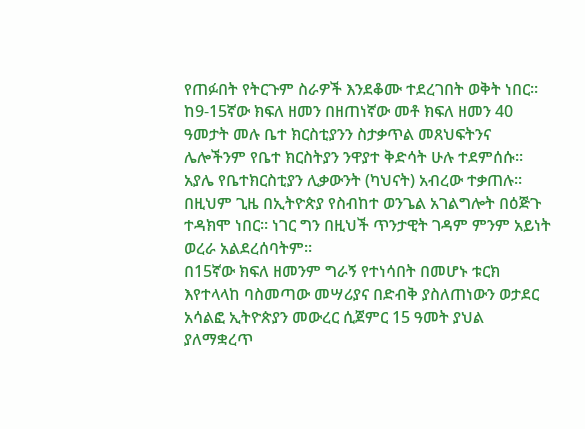የጠፉበት የትርጉም ስራዎች እንደቆሙ ተደረገበት ወቅት ነበር፡፡
ከ9-15ኛው ክፍለ ዘመን በዘጠነኛው መቶ ክፍለ ዘመን 40 ዓመታት መሉ ቤተ ክርስቲያንን ስታቃጥል መጸህፍትንና ሌሎችንም የቤተ ክርስትያን ንዋያተ ቅድሳት ሁሉ ተደምሰሱ፡፡ አያሌ የቤተክርስቲያን ሊቃውንት (ካህናት) አብረው ተቃጠሉ፡፡ በዚህም ጊዜ በኢትዮጵያ የስብከተ ወንጌል አገልግሎት በዕጅጉ ተዳክሞ ነበር። ነገር ግን በዚህች ጥንታዊት ገዳም ምንም አይነት ወረራ አልደረሰባትም።
በ15ኛው ክፍለ ዘመንም ግራኝ የተነሳበት በመሆኑ ቱርክ እየተላላከ ባስመጣው መሣሪያና በድብቅ ያስለጠነውን ወታደር አሳልፎ ኢትዮጵያን መውረር ሲጀምር 15 ዓመት ያህል ያለማቋረጥ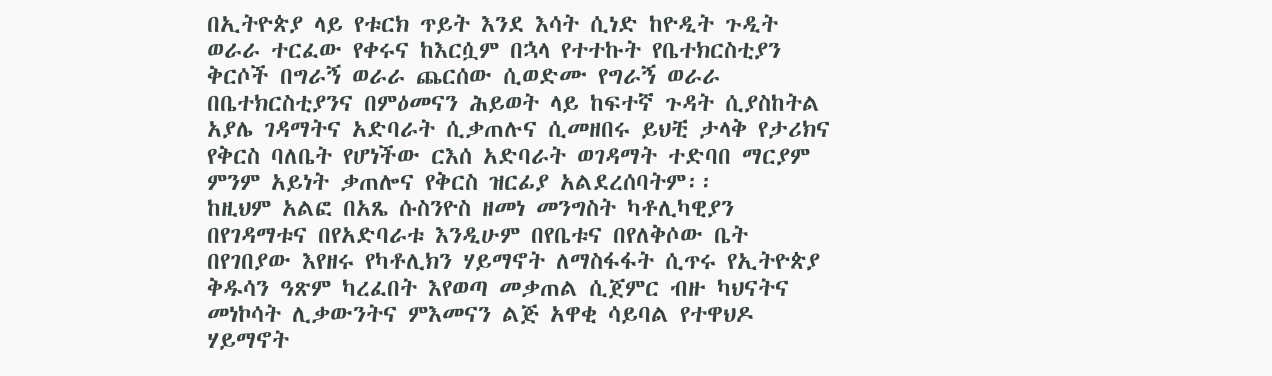በኢትዮጵያ ላይ የቱርክ ጥይት እንደ እሳት ሲነድ ከዮዲት ጉዲት ወራራ ተርፈው የቀሩና ከእርሷም በኋላ የተተኩት የቤተክርስቲያን ቅርሶች በግራኝ ወራራ ጨርሰው ሲወድሙ የግራኝ ወራራ በቤተክርስቲያንና በምዕመናን ሕይወት ላይ ከፍተኛ ጉዳት ሲያስከትል አያሌ ገዳማትና አድባራት ሲቃጠሉና ሲመዘበሩ ይህቺ ታላቅ የታሪክና የቅርስ ባለቤት የሆነችው ርእሰ አድባራት ወገዳማት ተድባበ ማርያም ምንም አይነት ቃጠሎና የቅርስ ዝርፊያ አልደረሰባትም፡፡
ከዚህም አልፎ በአጼ ሱስንዮስ ዘመነ መንግስት ካቶሊካዊያን በየገዳማቱና በየአድባራቱ እንዲሁም በየቤቱና በየለቅሶው ቤት በየገበያው እየዘሩ የካቶሊክን ሃይማኖት ለማስፋፋት ሲጥሩ የኢትዮጵያ ቅዱሳን ዓጽም ካረፈበት እየወጣ መቃጠል ሲጀምር ብዙ ካህናትና መነኮሳት ሊቃውንትና ምእመናን ልጅ አዋቂ ሳይባል የተዋህዶ ሃይማኖት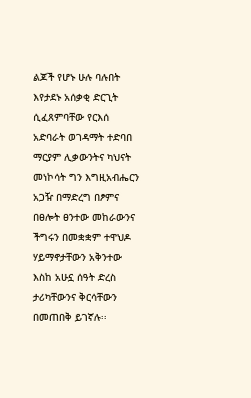ልጆች የሆኑ ሁሉ ባሉበት እየታደኑ አሰቃቂ ድርጊት ሲፈጸምባቸው የርእሰ አድባራት ወገዳማት ተድባበ ማርያም ሊቃውንትና ካህናት መነኮሳት ግን እግዚአብሔርን አጋዥ በማድረግ በፆምና በፀሎት ፀንተው መከራውንና ችግሩን በመቋቋም ተዋህዶ ሃይማኖታቸውን አቅንተው እስከ አሁኗ ሰዓት ድረስ ታሪካቸውንና ቅርሳቸውን በመጠበቅ ይገኛሉ፡፡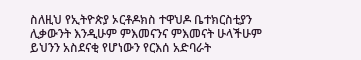ስለዚህ የኢትዮጵያ ኦርቶዶክስ ተዋህዶ ቤተክርስቲያን ሊቃውንት እንዲሁም ምእመናንና ምእመናት ሁላችሁም ይህንን አስደናቂ የሆነውን የርእሰ አድባራት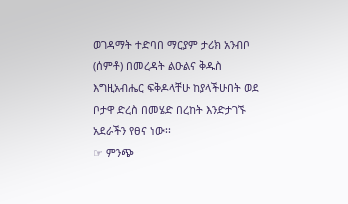ወገዳማት ተድባበ ማርያም ታሪክ አንብቦ (ሰምቶ) በመረዳት ልዑልና ቅዱስ እግዚአብሔር ፍቅዶላቸሁ ከያላችሁበት ወደ ቦታዋ ድረስ በመሄድ በረከት እንድታገኙ አደራችን የፀና ነው፡፡
☞ ምንጭ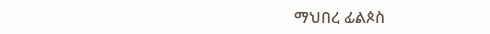ማህበረ ፊልጶስ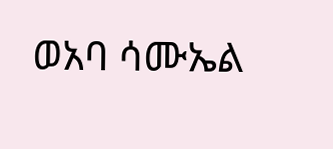ወአባ ሳሙኤል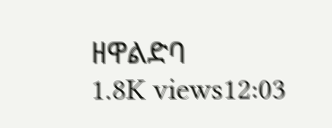ዘዋልድባ
1.8K views12:03